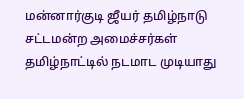மன்னார்குடி ஜீயர் தமிழ்நாடு சட்டமன்ற அமைச்சர்கள் தமிழ்நாட்டில் நடமாட முடியாது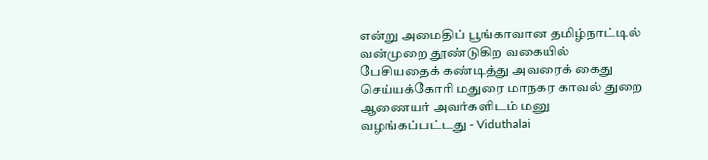என்று அமைதிப் பூங்காவான தமிழ்நாட்டில் வன்முறை தூண்டுகிற வகையில் பேசியதைக் கண்டித்து அவரைக் கைது செய்யக்கோரி மதுரை மாநகர காவல் துறை ஆணையர் அவர்களிடம் மனு வழங்கப்பட்டது - Viduthalai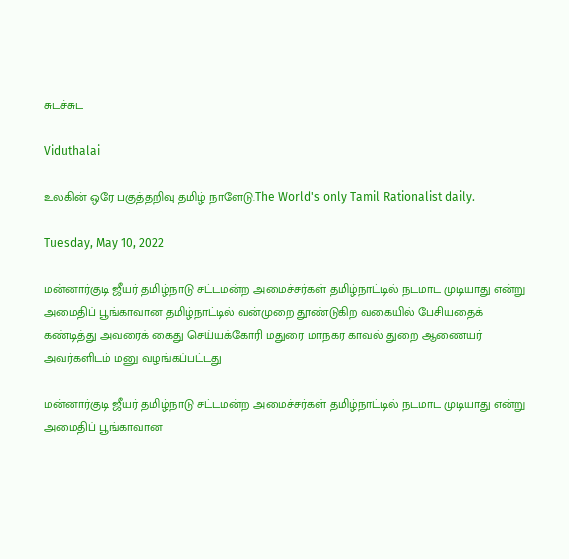சுடச்சுட

Viduthalai

உலகின் ஒரே பகுத்தறிவு தமிழ் நாளேடு.The World's only Tamil Rationalist daily.

Tuesday, May 10, 2022

மன்னார்குடி ஜீயர் தமிழ்நாடு சட்டமன்ற அமைச்சர்கள் தமிழ்நாட்டில் நடமாட முடியாது என்று அமைதிப் பூங்காவான தமிழ்நாட்டில் வன்முறை தூண்டுகிற வகையில் பேசியதைக் கண்டித்து அவரைக் கைது செய்யக்கோரி மதுரை மாநகர காவல் துறை ஆணையர் அவர்களிடம் மனு வழங்கப்பட்டது

மன்னார்குடி ஜீயர் தமிழ்நாடு சட்டமன்ற அமைச்சர்கள் தமிழ்நாட்டில் நடமாட முடியாது என்று அமைதிப் பூங்காவான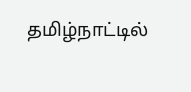தமிழ்நாட்டில்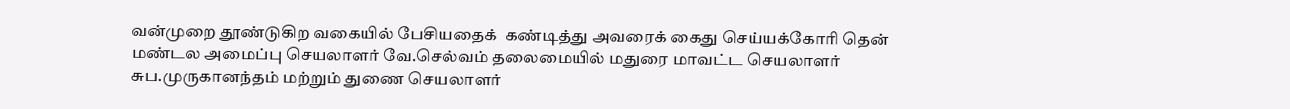வன்முறை தூண்டுகிற வகையில் பேசியதைக்  கண்டித்து அவரைக் கைது செய்யக்கோரி தென் மண்டல அமைப்பு செயலாளர் வே.செல்வம் தலைமையில் மதுரை மாவட்ட செயலாளர் சுப.முருகானந்தம் மற்றும் துணை செயலாளர்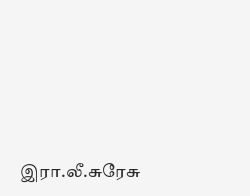இரா.லீ.சுரேசு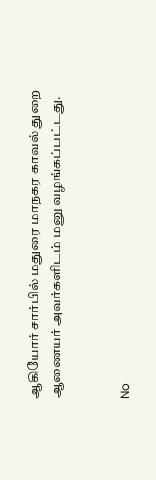ஆகியோர் சார்பில் மதுரை மாநகர காவல் துறை ஆணையர் அவர்களிடம் மனு வழங்கப்பட்டது.


No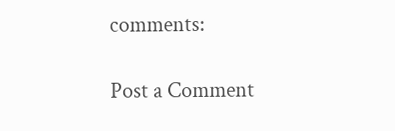comments:

Post a Comment